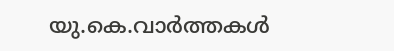യു.കെ.വാര്‍ത്തകള്‍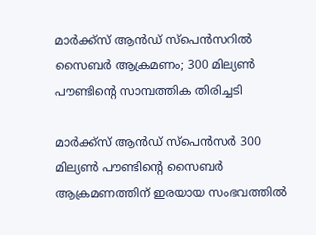മാര്‍ക്ക്‌സ് ആന്‍ഡ് സ്‌പെന്‍സറില്‍ സൈബര്‍ ആക്രമണം; 300 മില്യണ്‍ പൗണ്ടിന്റെ സാമ്പത്തിക തിരിച്ചടി

മാര്‍ക്ക്‌സ് ആന്‍ഡ് സ്‌പെന്‍സര്‍ 300 മില്യണ്‍ പൗണ്ടിന്റെ സൈബര്‍ ആക്രമണത്തിന് ഇരയായ സംഭവത്തില്‍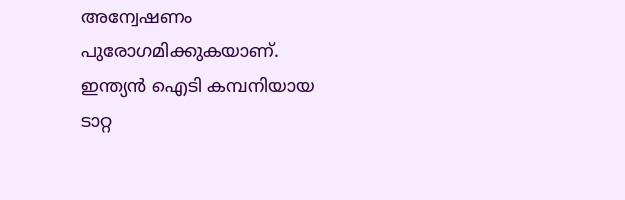അന്വേഷണം പുരോഗമിക്കുകയാണ്. ഇന്ത്യന്‍ ഐടി കമ്പനിയായ ടാറ്റ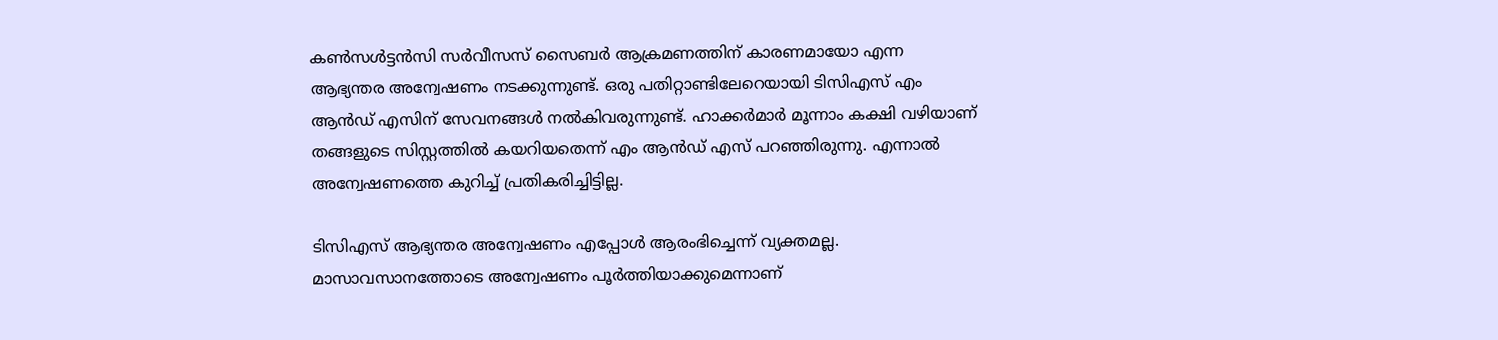കണ്‍സള്‍ട്ടന്‍സി സര്‍വീസസ് സൈബര്‍ ആക്രമണത്തിന് കാരണമായോ എന്ന ആഭ്യന്തര അന്വേഷണം നടക്കുന്നുണ്ട്. ഒരു പതിറ്റാണ്ടിലേറെയായി ടിസിഎസ് എം ആന്‍ഡ് എസിന് സേവനങ്ങള്‍ നല്‍കിവരുന്നുണ്ട്. ഹാക്കര്‍മാര്‍ മൂന്നാം കക്ഷി വഴിയാണ് തങ്ങളുടെ സിസ്റ്റത്തില്‍ കയറിയതെന്ന് എം ആന്‍ഡ് എസ് പറഞ്ഞിരുന്നു. എന്നാല്‍ അന്വേഷണത്തെ കുറിച്ച് പ്രതികരിച്ചിട്ടില്ല.

ടിസിഎസ് ആഭ്യന്തര അന്വേഷണം എപ്പോള്‍ ആരംഭിച്ചെന്ന് വ്യക്തമല്ല. മാസാവസാനത്തോടെ അന്വേഷണം പൂര്‍ത്തിയാക്കുമെന്നാണ്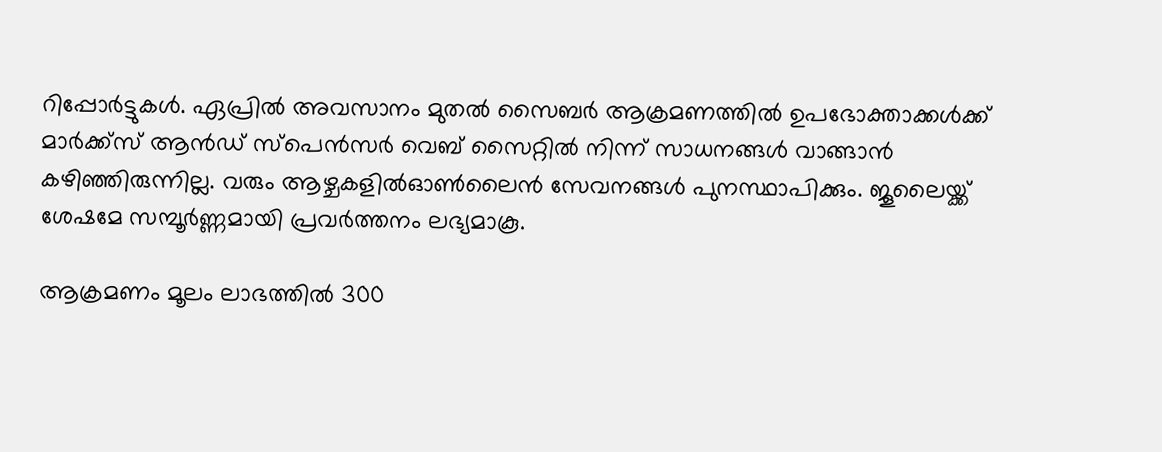റിപ്പോര്‍ട്ടുകള്‍. ഏപ്രില്‍ അവസാനം മുതല്‍ സൈബര്‍ ആക്രമണത്തില്‍ ഉപഭോക്താക്കള്‍ക്ക് മാര്‍ക്ക്‌സ് ആന്‍ഡ് സ്‌പെന്‍സര്‍ വെബ് സൈറ്റില്‍ നിന്ന് സാധനങ്ങള്‍ വാങ്ങാന്‍ കഴിഞ്ഞിരുന്നില്ല. വരും ആഴ്ചകളില്‍ഓണ്‍ലൈന്‍ സേവനങ്ങള്‍ പുനസ്ഥാപിക്കും. ജൂലൈയ്ക്ക് ശേഷമേ സമ്പൂര്‍ണ്ണമായി പ്രവര്‍ത്തനം ലഭ്യമാകൂ.

ആക്രമണം മൂലം ലാഭത്തില്‍ 300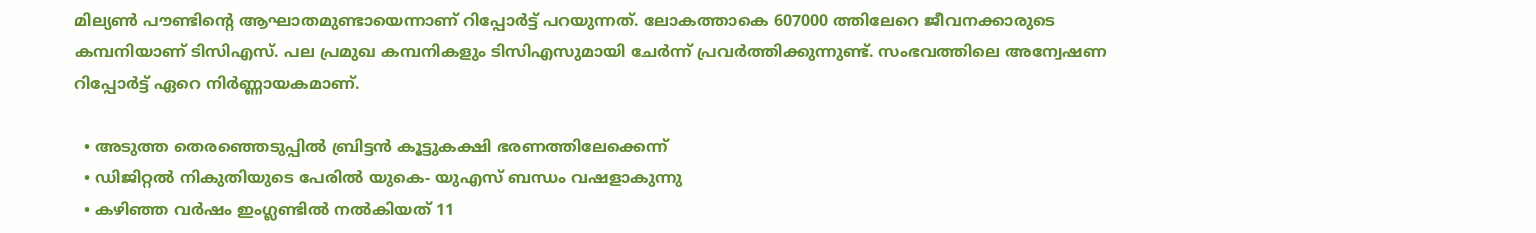മില്യണ്‍ പൗണ്ടിന്റെ ആഘാതമുണ്ടായെന്നാണ് റിപ്പോര്‍ട്ട് പറയുന്നത്. ലോകത്താകെ 607000 ത്തിലേറെ ജീവനക്കാരുടെ കമ്പനിയാണ് ടിസിഎസ്. പല പ്രമുഖ കമ്പനികളും ടിസിഎസുമായി ചേര്‍ന്ന് പ്രവര്‍ത്തിക്കുന്നുണ്ട്. സംഭവത്തിലെ അന്വേഷണ റിപ്പോര്‍ട്ട് ഏറെ നിര്‍ണ്ണായകമാണ്.

  • അടുത്ത തെരഞ്ഞെടുപ്പില്‍ ബ്രിട്ടന്‍ കൂട്ടുകക്ഷി ഭരണത്തിലേക്കെന്ന്
  • ഡിജിറ്റല്‍ നികുതിയുടെ പേരില്‍ യുകെ- യുഎസ് ബന്ധം വഷളാകുന്നു
  • കഴിഞ്ഞ വര്‍ഷം ഇംഗ്ലണ്ടില്‍ നല്‍കിയത് 11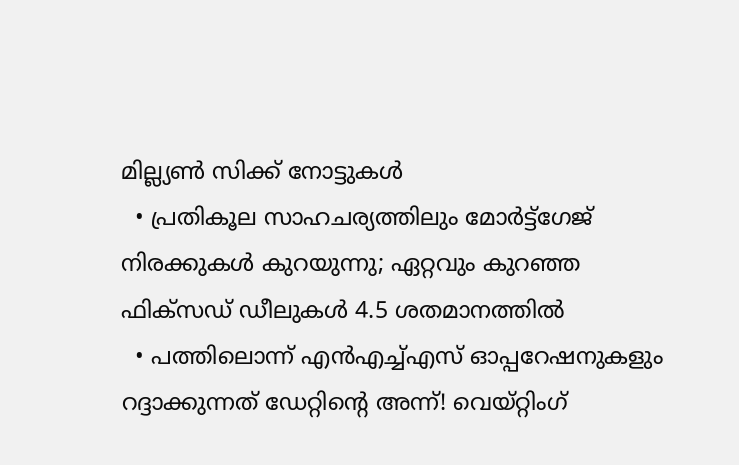മില്ല്യണ്‍ സിക്ക് നോട്ടുകള്‍
  • പ്രതികൂല സാഹചര്യത്തിലും മോര്‍ട്ട്‌ഗേജ് നിരക്കുകള്‍ കുറയുന്നു; ഏറ്റവും കുറഞ്ഞ ഫിക്‌സഡ് ഡീലുകള്‍ 4.5 ശതമാനത്തില്‍
  • പത്തിലൊന്ന് എന്‍എച്ച്എസ് ഓപ്പറേഷനുകളും റദ്ദാക്കുന്നത് ഡേറ്റിന്റെ അന്ന്! വെയ്റ്റിംഗ്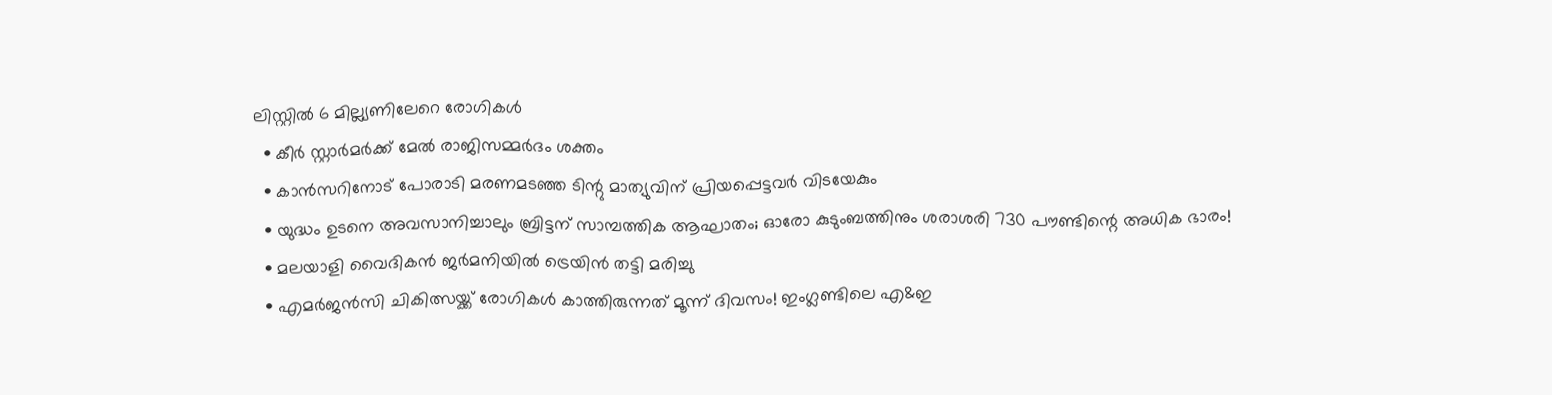ലിസ്റ്റില്‍ 6 മില്ല്യണിലേറെ രോഗികള്‍
  • കീര്‍ സ്റ്റാര്‍മര്‍ക്ക് മേല്‍ രാജിസമ്മര്‍ദം ശക്തം
  • കാന്‍സറിനോട് പോരാടി മരണമടഞ്ഞ ടിന്റു മാത്യുവിന് പ്രിയപ്പെട്ടവര്‍ വിടയേകും
  • യുദ്ധം ഉടനെ അവസാനിച്ചാലും ബ്രിട്ടന് സാമ്പത്തിക ആഘാതം; ഓരോ കുടുംബത്തിനും ശരാശരി 730 പൗണ്ടിന്റെ അധിക ഭാരം!
  • മലയാളി വൈദികന്‍ ജര്‍മനിയില്‍ ട്രെയിന്‍ തട്ടി മരിച്ചു
  • എമര്‍ജന്‍സി ചികിത്സയ്ക്ക് രോഗികള്‍ കാത്തിരുന്നത് മൂന്ന് ദിവസം! ഇംഗ്ലണ്ടിലെ എ&ഇ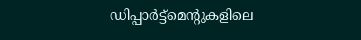ഡിപ്പാര്‍ട്ട്‌മെന്റുകളിലെ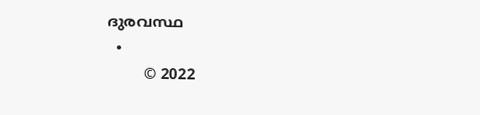ദുരവസ്ഥ
  •
        © 2022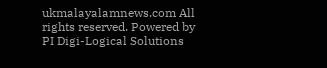ukmalayalamnews.com All rights reserved. Powered by PI Digi-Logical Solutions